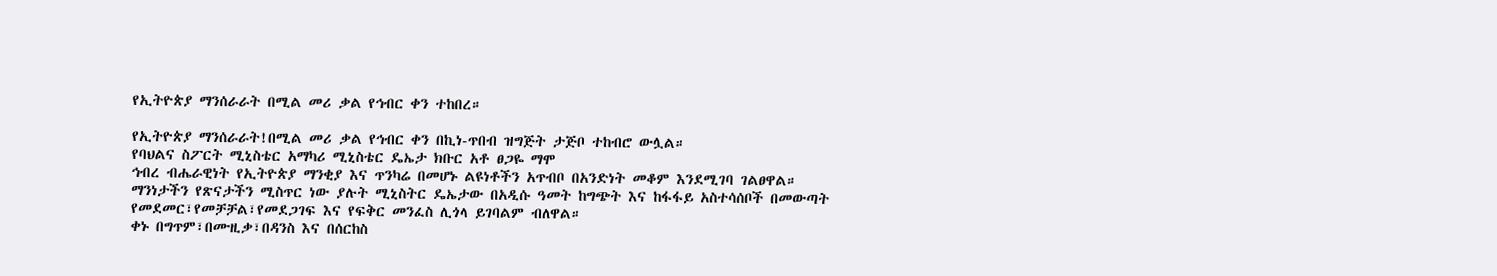የኢትዮጵያ ማንሰራራት በሚል መሪ ቃል የኅብር ቀን ተከበረ።

የኢትዮጵያ ማንሰራራት!በሚል መሪ ቃል የኅብር ቀን በኪነ-ጥበብ ዝግጅት ታጅቦ ተከብሮ ውሏል።
የባህልና ስፖርት ሚኒስቴር አማካሪ ሚኒስቴር ዴኤታ ክቡር አቶ ፀጋዬ ማሞ
ኅብረ ብሔራዊነት የኢትዮጵያ ማንቂያ እና ጥንካሬ በመሆኑ ልዩነቶችን አጥብቦ በአንድነት መቆም እንደሚገባ ገልፀዋል።
ማንነታችን የጽናታችን ሚስጥር ነው ያሉት ሚኒስትር ዴኤታው በአዲሱ ዓመት ከግጭት እና ከፋፋይ አስተሳሰቦች በመውጣት የመደመር፣የመቻቻል፣የመደጋገፍ እና የፍቅር መንፈስ ሊጎላ ይገባልም ብለዋል።
ቀኑ በግጥም፣በሙዚቃ፣በዳንስ እና በሰርከስ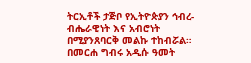ትርኢቶች ታጅቦ የኢትዮጵያን ኅብረ-ብሔራዊነት እና አብሮነት በሚያንጸባርቅ መልኩ ተከብሯል።
በመርሐ ግብሩ አዲሱ ዓመት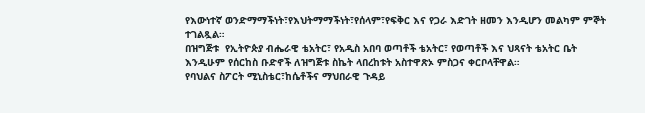የእውነተኛ ወንድማማችነት፣የእህትማማችነት፣የሰላም፣የፍቅር እና የጋራ እድገት ዘመን እንዲሆን መልካም ምኞት ተገልጿል።
በዝግጅቱ  የኢትዮጵያ ብሔራዊ ቴአትር፣ የአዲስ አበባ ወጣቶች ቴአትር፣ የወጣቶች እና ህጻናት ቴአትር ቤት እንዲሁም የሰርከስ ቡድኖች ለዝግጅቱ ስኬት ላበረከቱት አስተዋጽኦ ምስጋና ቀርቦላቸዋል።
የባህልና ስፖርት ሚኒስቴር፣ከሴቶችና ማህበራዊ ጉዳይ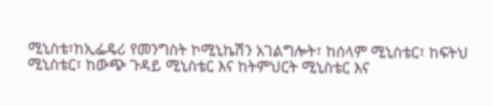ሚኒስቴ፣ከኢፌዴሪ የመንግስት ኮሚኒኬሽን አገልግሎት፣ ከሰላም ሚኒስቴር፣ ከፍትህ ሚኒስቴር፣ ከውጭ ጉዳይ ሚኒስቴር እና ከትምህርት ሚኒስቴር እና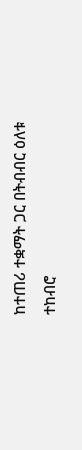ከተጠሪ ተቋማት ጋር በትብብር ዕለቱ ተከብሮ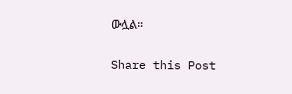ውሏል።

Share this Post